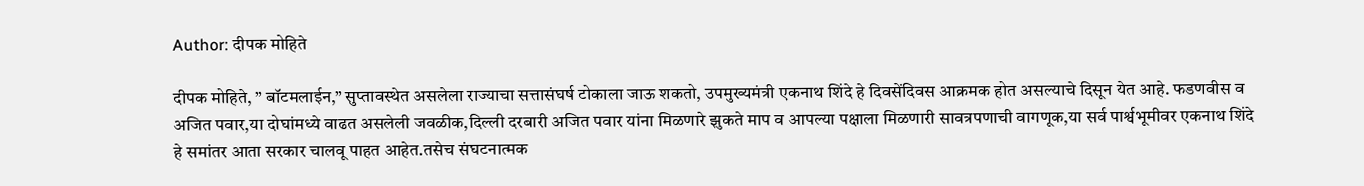Author: दीपक मोहिते

दीपक मोहिते, ” बॉटमलाईन,” सुप्तावस्थेत असलेला राज्याचा सत्तासंघर्ष टोकाला जाऊ शकतो, उपमुख्यमंत्री एकनाथ शिंदे हे दिवसेंदिवस आक्रमक होत असल्याचे दिसून येत आहे. फडणवीस व अजित पवार,या दोघांमध्ये वाढत असलेली जवळीक,दिल्ली दरबारी अजित पवार यांना मिळणारे झुकते माप व आपल्या पक्षाला मिळणारी सावत्रपणाची वागणूक,या सर्व पार्श्वभूमीवर एकनाथ शिंदे हे समांतर आता सरकार चालवू पाहत आहेत.तसेच संघटनात्मक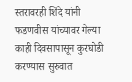स्तरावरही शिंदे यांनी फडणवीस यांच्यावर गेल्या काही दिवसापासून कुरघोडी करण्यास सुरुवात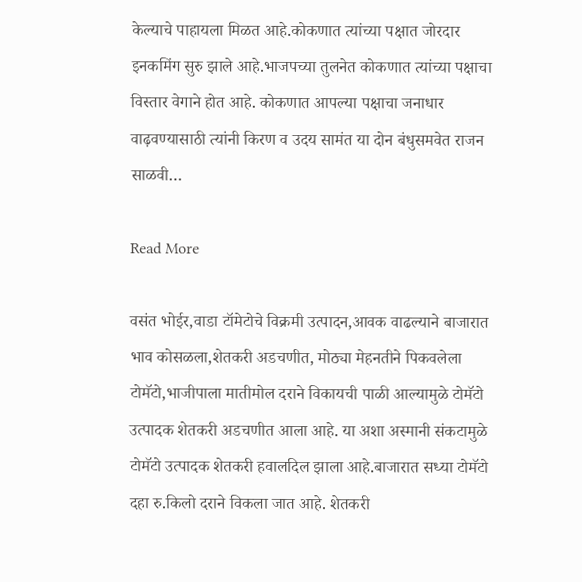केल्याचे पाहायला मिळत आहे.कोकणात त्यांच्या पक्षात जोरदार इनकमिंग सुरु झाले आहे.भाजपच्या तुलनेत कोकणात त्यांच्या पक्षाचा विस्तार वेगाने होत आहे. कोकणात आपल्या पक्षाचा जनाधार वाढ़वण्यासाठी त्यांनी किरण व उदय सामंत या दोन बंधुसमवेत राजन साळवी…

Read More

वसंत भोईर,वाडा टॉमेटोचे विक्रमी उत्पादन,आवक वाढल्याने बाजारात भाव कोसळला,शेतकरी अडचणीत, मोठ्या मेहनतीने पिकवलेला टोमॅटो,भाजीपाला मातीमोल दराने विकायची पाळी आल्यामुळे टोमॅटो उत्पादक शेतकरी अडचणीत आला आहे. या अशा अस्मानी संकटामुळे टोमॅटो उत्पादक शेतकरी हवालदिल झाला आहे.बाजारात सध्या टोमॅटो दहा रु.किलो दराने विकला जात आहे. शेतकरी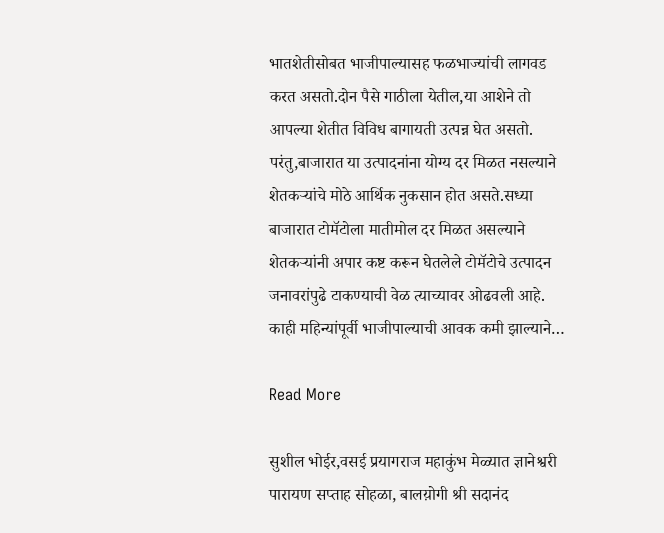भातशेतीसोबत भाजीपाल्यासह फळभाज्यांची लागवड करत असतो.दोन पैसे गाठीला येतील,या आशेने तो आपल्या शेतीत विविध बागायती उत्पन्न घेत असतो. परंतु,बाजारात या उत्पादनांना योग्य दर मिळत नसल्याने शेतकऱ्यांचे मोठे आर्थिक नुकसान होत असते.सध्या बाजारात टोमॅटोला मातीमोल दर मिळत असल्याने शेतकऱ्यांनी अपार कष्ट करून घेतलेले टोमॅटोचे उत्पादन जनावरांपुढे टाकण्याची वेळ त्याच्यावर ओढवली आहे. काही महिन्यांपूर्वी भाजीपाल्याची आवक कमी झाल्याने…

Read More

सुशील भोईर,वसई प्रयागराज महाकुंभ मेळ्यात ज्ञानेश्वरी पारायण सप्ताह सोहळा, बालय़ोगी श्री सदानंद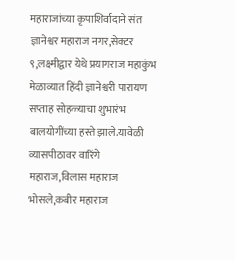महाराजांच्या कृपाशिर्वादाने संत ज्ञानेश्वर महाराज नगर,सेक्टर ९,लक्ष्मीद्वार येथे प्रयागराज महाकुंभ मेळाव्यात हिंदी ज्ञानेश्वरी पारायण सप्ताह सोहळ्याचा शुभारंभ बालयोगींच्या हस्ते झाले.यावेळी व्यासपीठावर वारिंगे महाराज,विलास महाराज भोसले,कबीर महाराज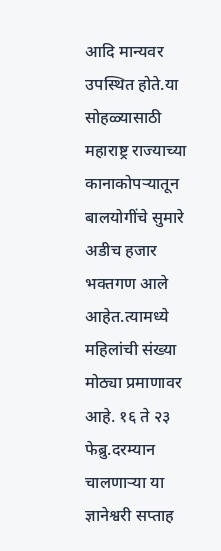आदि मान्यवर उपस्थित होते.या सोहळ्यासाठी महाराष्ट्र राज्याच्या कानाकोपऱ्यातून बालयोगींचे सुमारे अडीच हजार भक्तगण आले आहेत.त्यामध्ये महिलांची संख्या मोठ्या प्रमाणावर आहे. १६ ते २३ फेब्रु.दरम्यान चालणाऱ्या या ज्ञानेश्वरी सप्ताह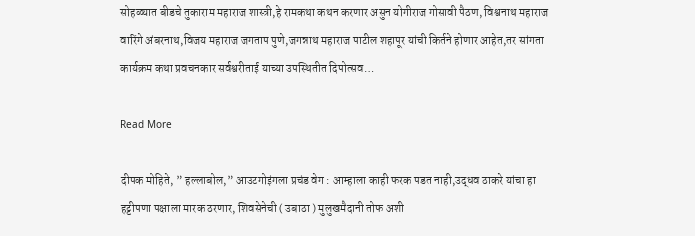सोहळ्यात बीडचे तुकाराम महाराज शास्त्री,हे रामकथा कथन करणार असुन योगीराज गोसावी पैठण, विश्वनाथ महाराज वारिंगे‌ अंबरनाथ,विजय महाराज जगताप पुणे,जगन्नाथ महाराज पाटील शहापूर यांची किर्तने होणार आहेत,तर सांगता कार्यक्रम कथा प्रवचनकार सर्वश्वरीताई याच्या उपस्थितीत दिपोत्सव…

Read More

दीपक मोहिते, ” हल्लाबोल,” आउटगोइंगला प्रचंड वेग : आम्हाला काही फरक पडत नाही,उद्धव ठाकरे यांचा हा हट्टीपणा पक्षाला मारक ठरणार, शिवसेनेची ( उबाठा ) मुलुखमैदानी तोफ अशी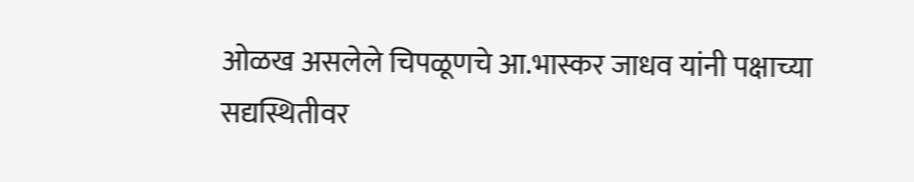ओळख असलेले चिपळूणचे आ.भास्कर जाधव यांनी पक्षाच्या सद्यस्थितीवर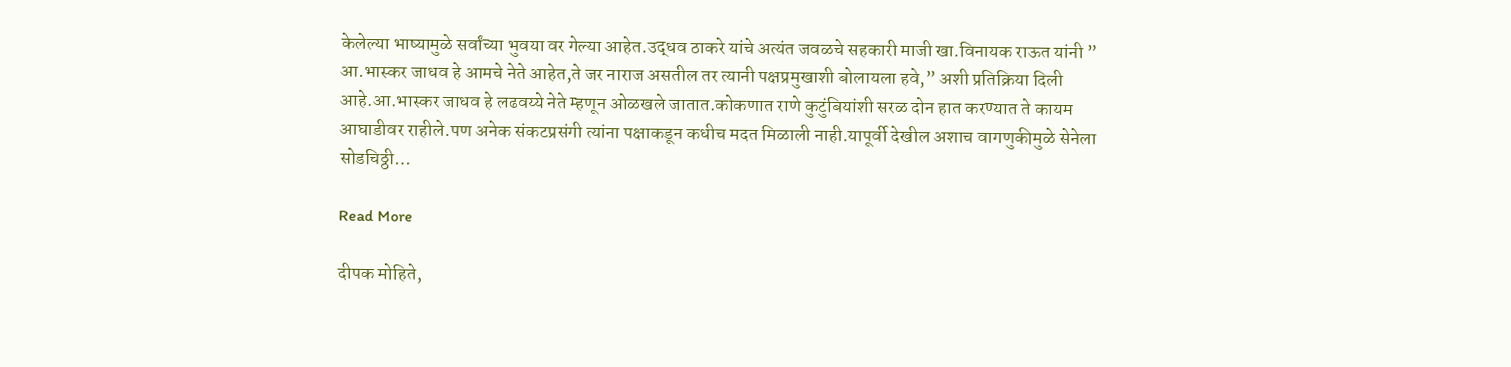केलेल्या भाष्यामुळे सर्वांच्या भुवया वर गेल्या आहेत.उद्धव ठाकरे यांचे अत्यंत जवळचे सहकारी माजी खा.विनायक राऊत यांनी ” आ.भास्कर जाधव हे आमचे नेते आहेत,ते जर नाराज असतील तर त्यानी पक्षप्रमुखाशी बोलायला हवे,” अशी प्रतिक्रिया दिली आहे.आ.भास्कर जाधव हे लढवय्ये नेते म्हणून ओळखले जातात.कोकणात राणे कुटुंबियांशी सरळ दोन हात करण्यात ते कायम आघाडीवर राहीले.पण अनेक संकटप्रसंगी त्यांना पक्षाकडून कधीच मदत मिळाली नाही.यापूर्वी देखील अशाच वागणुकीमुळे सेनेला सोडचिठ्ठी…

Read More

दीपक मोहिते,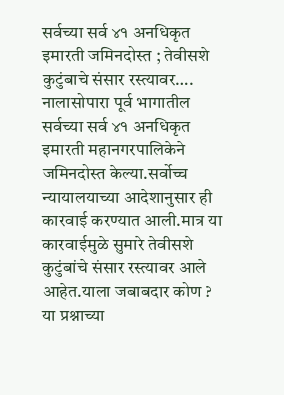सर्वच्या सर्व ४१ अनधिकृत इमारती जमिनदोस्त ; तेवीसशे कुटुंबाचे संसार रस्त्यावर…. नालासोपारा पूर्व भागातील सर्वच्या सर्व ४१ अनधिकृत इमारती महानगरपालिकेने जमिनदोस्त केल्या.सर्वोच्च न्यायालयाच्या आदेशानुसार ही कारवाई करण्यात आली.मात्र या कारवाईमुळे सुमारे तेवीसशे कुटुंबांचे संसार रस्त्यावर आले आहेत.याला जबाबदार कोण ? या प्रश्नाच्या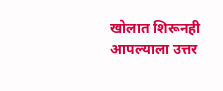खोलात शिरूनही आपल्याला उत्तर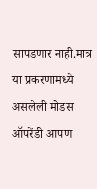सापडणार नाही.मात्र या प्रकरणामध्ये असलेली मोडस ऑपरेंडी आपण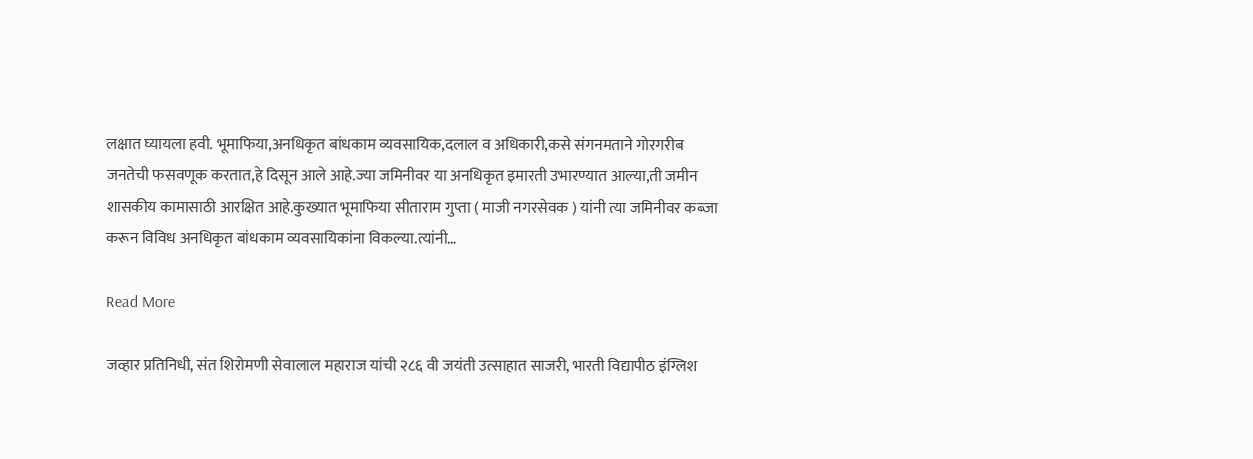लक्षात घ्यायला हवी. भूमाफिया,अनधिकृत बांधकाम व्यवसायिक,दलाल व अधिकारी,कसे संगनमताने गोरगरीब जनतेची फसवणूक करतात,हे दिसून आले आहे.ज्या जमिनीवर या अनधिकृत इमारती उभारण्यात आल्या,ती जमीन शासकीय कामासाठी आरक्षित आहे.कुख्यात भूमाफिया सीताराम गुप्ता ( माजी नगरसेवक ) यांनी त्या जमिनीवर कब्जा करून विविध अनधिकृत बांधकाम व्यवसायिकांना विकल्या.त्यांनी…

Read More

जव्हार प्रतिनिधी, संत शिरोमणी सेवालाल महाराज यांची २८६ वी जयंती उत्साहात साजरी, भारती विद्यापीठ इंग्लिश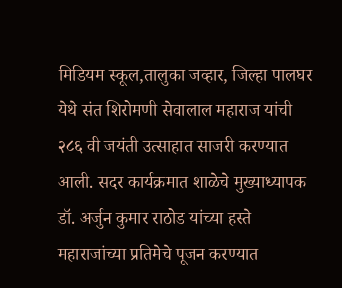मिडियम स्कूल,तालुका जव्हार, जिल्हा पालघर येथे संत शिरोमणी सेवालाल महाराज यांची २८६ वी जयंती उत्साहात साजरी करण्यात आली. सदर कार्यक्रमात शाळेचे मुख्याध्यापक डॉ. अर्जुन कुमार राठोड यांच्या हस्ते महाराजांच्या प्रतिमेचे पूजन करण्यात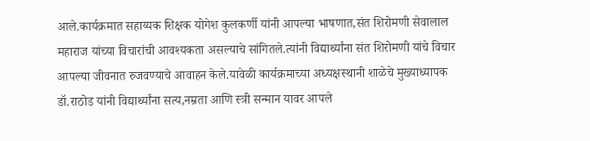आले.कार्यक्रमात सहाय्यक शिक्षक योगेश कुलकर्णी यांनी आपल्या भाषणात,संत शिरोमणी सेवालाल महाराज यांच्या विचारांची आवश्यकता असल्याचे सांगितले.त्यांनी विद्यार्थ्यांना संत शिरोमणी यांचे विचार आपल्या जीवनात रुजवण्याचे आवाहन केले.यावेळी कार्यक्रमाच्या अध्यक्षस्थानी शाळेचे मुख्याध्यापक डॉ.राठोड यांनी विद्यार्थ्यांना सत्य,नम्रता आणि स्त्री सन्मान यावर आपले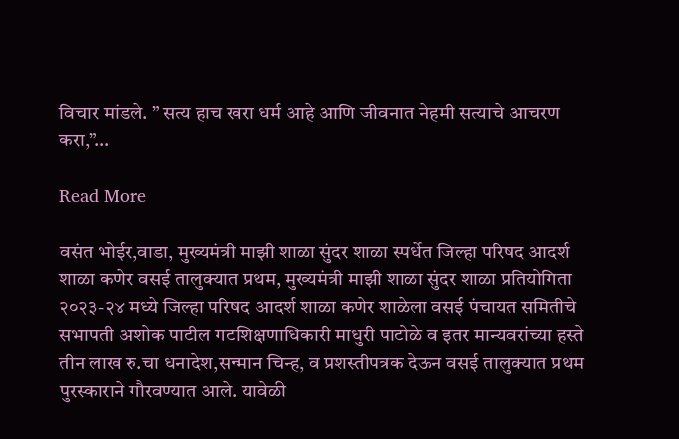विचार मांडले. ” सत्य हाच खरा धर्म आहे आणि जीवनात नेहमी सत्याचे आचरण करा,”…

Read More

वसंत भोईर,वाडा, मुख्यमंत्री माझी शाळा सुंदर शाळा स्पर्धेत जिल्हा परिषद आदर्श शाळा कणेर वसई तालुक्यात प्रथम, मुख्यमंत्री माझी शाळा सुंदर शाळा प्रतियोगिता २०२३-२४ मध्ये जिल्हा परिषद आदर्श शाळा कणेर शाळेला वसई पंचायत समितीचे सभापती अशोक पाटील गटशिक्षणाधिकारी माधुरी पाटोळे व इतर मान्यवरांच्या हस्ते तीन लाख रु.चा धनादेश,सन्मान चिन्ह, व प्रशस्तीपत्रक देऊन वसई तालुक्यात प्रथम पुरस्काराने गौरवण्यात आले. यावेळी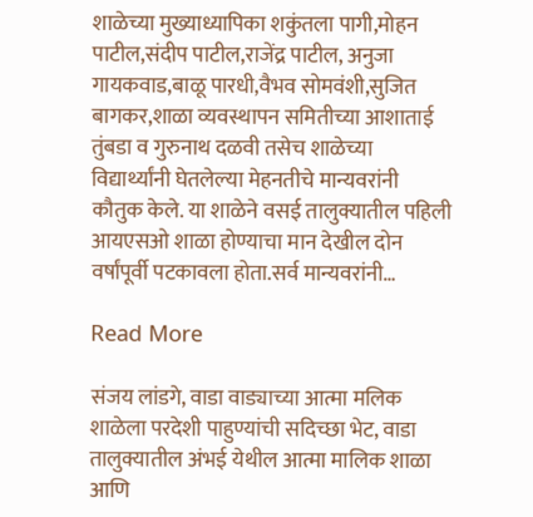शाळेच्या मुख्याध्यापिका शकुंतला पागी,मोहन पाटील,संदीप पाटील,राजेंद्र पाटील, अनुजा गायकवाड,बाळू पारधी,वैभव सोमवंशी,सुजित बागकर,शाळा व्यवस्थापन समितीच्या आशाताई तुंबडा व गुरुनाथ दळवी तसेच शाळेच्या विद्यार्थ्यांनी घेतलेल्या मेहनतीचे मान्यवरांनी कौतुक केले. या शाळेने वसई तालुक्यातील पहिली आयएसओ शाळा होण्याचा मान देखील दोन वर्षांपूर्वी पटकावला होता.सर्व मान्यवरांनी…

Read More

संजय लांडगे, वाडा वाड्याच्या आत्मा मलिक शाळेला परदेशी पाहुण्यांची सदिच्छा भेट, वाडा तालुक्यातील अंभई येथील आत्मा मालिक शाळा आणि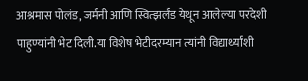आश्रमास पोलंड, जर्मनी आणि स्वित्झर्लंड येथून आलेल्या परदेशी पाहुण्यांनी भेट दिली.या विशेष भेटीदरम्यान त्यांनी विद्यार्थ्यांशी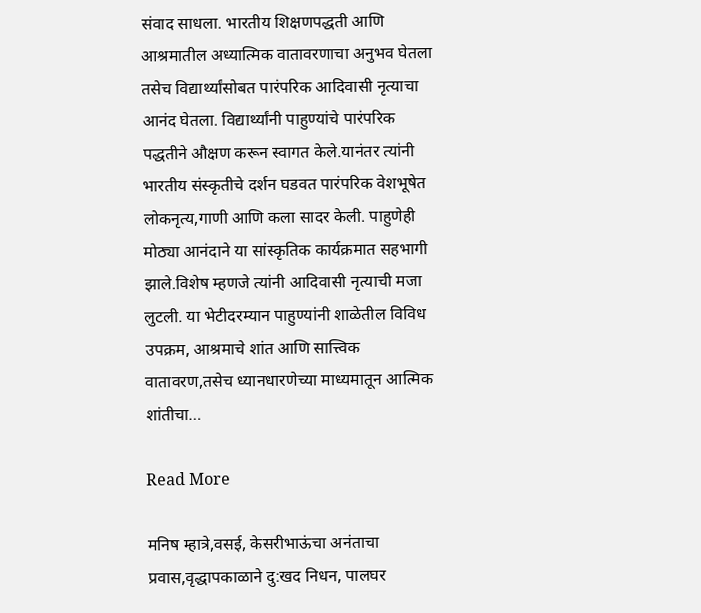संवाद साधला. भारतीय शिक्षणपद्धती आणि आश्रमातील अध्यात्मिक वातावरणाचा अनुभव घेतला तसेच विद्यार्थ्यांसोबत पारंपरिक आदिवासी नृत्याचा आनंद घेतला. विद्यार्थ्यांनी पाहुण्यांचे पारंपरिक पद्धतीने औक्षण करून स्वागत केले.यानंतर त्यांनी भारतीय संस्कृतीचे दर्शन घडवत पारंपरिक वेशभूषेत लोकनृत्य,गाणी आणि कला सादर केली. पाहुणेही मोठ्या आनंदाने या सांस्कृतिक कार्यक्रमात सहभागी झाले.विशेष म्हणजे त्यांनी आदिवासी नृत्याची मजा लुटली. या भेटीदरम्यान पाहुण्यांनी शाळेतील विविध उपक्रम, आश्रमाचे शांत आणि सात्त्विक वातावरण,तसेच ध्यानधारणेच्या माध्यमातून आत्मिक शांतीचा…

Read More

मनिष म्हात्रे,वसई, केसरीभाऊंचा अनंताचा प्रवास,वृद्धापकाळाने दु:खद निधन, पालघर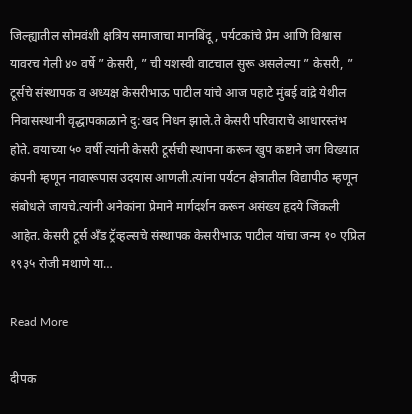जिल्ह्यातील सोमवंशी क्षत्रिय समाजाचा मानबिंदू , पर्यटकांचे प्रेम आणि विश्वास यावरच गेली ४० वर्षे ” केसरी, ” ची यशस्वी वाटचाल सुरू असलेल्या ” केसरी, ” टूर्सचे संस्थापक व अध्यक्ष केसरीभाऊ पाटील यांचे आज पहाटे मुंबई वांद्रे येथील निवासस्थानी वृद्धापकाळाने दु:खद निधन झाले.ते केसरी परिवाराचे आधारस्तंभ होते. वयाच्या ५० वर्षी त्यांनी केसरी टूर्सची स्थापना करून खुप कष्टाने जग विख्यात कंपनी म्हणून नावारूपास उदयास आणली.त्यांना पर्यटन क्षेत्रातील विद्यापीठ म्हणून संबोधले जायचे.त्यांनी अनेकांना प्रेमाने मार्गदर्शन करून असंख्य हृदये जिंकली आहेत. केसरी टूर्स अँड ट्रॅव्हल्सचे संस्थापक केसरीभाऊ पाटील यांचा जन्म १० एप्रिल १९३५ रोजी मथाणे या…

Read More

दीपक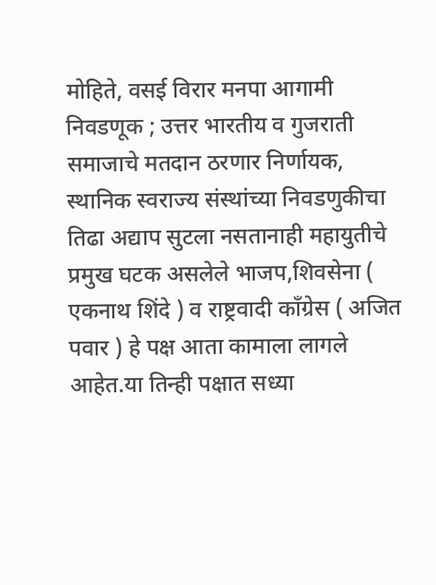मोहिते, वसई विरार मनपा आगामी निवडणूक ; उत्तर भारतीय व गुजराती समाजाचे मतदान ठरणार निर्णायक, स्थानिक स्वराज्य संस्थांच्या निवडणुकीचा तिढा अद्याप सुटला नसतानाही महायुतीचे प्रमुख घटक असलेले भाजप,शिवसेना ( एकनाथ शिंदे ) व राष्ट्रवादी काँग्रेस ( अजित पवार ) हे पक्ष आता कामाला लागले आहेत.या तिन्ही पक्षात सध्या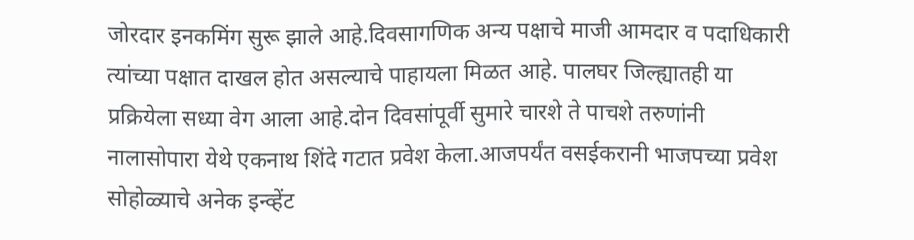जोरदार इनकमिंग सुरू झाले आहे.दिवसागणिक अन्य पक्षाचे माजी आमदार व पदाधिकारी त्यांच्या पक्षात दाखल होत असल्याचे पाहायला मिळत आहे. पालघर जिल्ह्यातही या प्रक्रियेला सध्या वेग आला आहे.दोन दिवसांपूर्वी सुमारे चारशे ते पाचशे तरुणांनी नालासोपारा येथे एकनाथ शिंदे गटात प्रवेश केला.आजपर्यंत वसईकरानी भाजपच्या प्रवेश सोहोळ्याचे अनेक इन्व्हेंट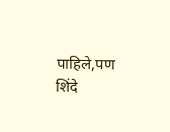पाहिले,पण शिंदे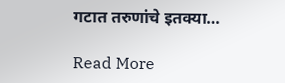गटात तरुणांचे इतक्या…

Read More